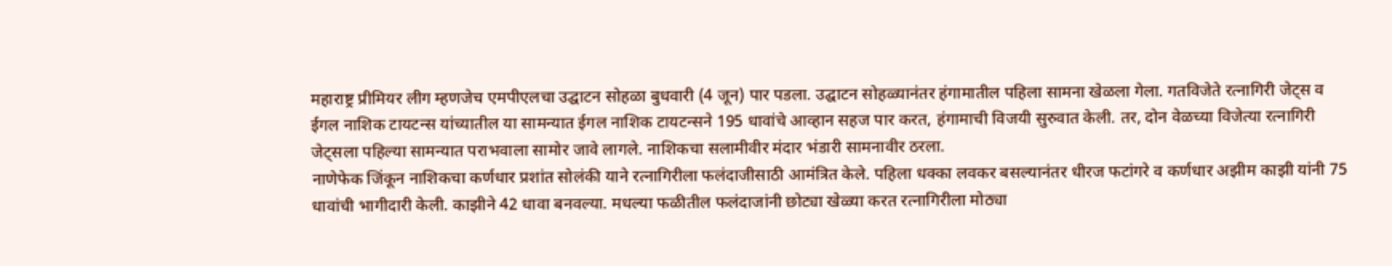महाराष्ट्र प्रीमियर लीग म्हणजेच एमपीएलचा उद्घाटन सोहळा बुधवारी (4 जून) पार पडला. उद्घाटन सोहळ्यानंतर हंगामातील पहिला सामना खेळला गेला. गतविजेते रत्नागिरी जेट्स व ईगल नाशिक टायटन्स यांच्यातील या सामन्यात ईगल नाशिक टायटन्सने 195 धावांचे आव्हान सहज पार करत, हंगामाची विजयी सुरुवात केली. तर, दोन वेळच्या विजेत्या रत्नागिरी जेट्सला पहिल्या सामन्यात पराभवाला सामोर जावे लागले. नाशिकचा सलामीवीर मंदार भंडारी सामनावीर ठरला.
नाणेफेक जिंकून नाशिकचा कर्णधार प्रशांत सोलंकी याने रत्नागिरीला फलंदाजीसाठी आमंत्रित केले. पहिला धक्का लवकर बसल्यानंतर धीरज फटांगरे व कर्णधार अझीम काझी यांनी 75 धावांची भागीदारी केली. काझीने 42 धावा बनवल्या. मधल्या फळीतील फलंदाजांनी छोट्या खेळ्या करत रत्नागिरीला मोठ्या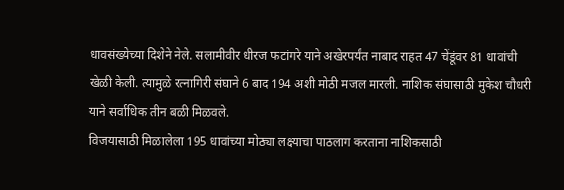धावसंख्येच्या दिशेने नेले. सलामीवीर धीरज फटांगरे याने अखेरपर्यंत नाबाद राहत 47 चेंडूंवर 81 धावांची खेळी केली. त्यामुळे रत्नागिरी संघाने 6 बाद 194 अशी मोठी मजल मारली. नाशिक संघासाठी मुकेश चौधरी याने सर्वाधिक तीन बळी मिळवले.
विजयासाठी मिळालेला 195 धावांच्या मोठ्या लक्ष्याचा पाठलाग करताना नाशिकसाठी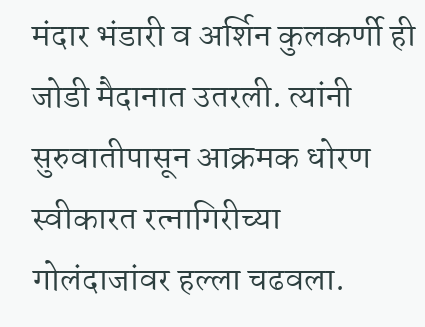मंदार भंडारी व अर्शिन कुलकर्णी ही जोडी मैदानात उतरली. त्यांनी सुरुवातीपासून आक्रमक धोरण स्वीकारत रत्नागिरीच्या गोलंदाजांवर हल्ला चढवला.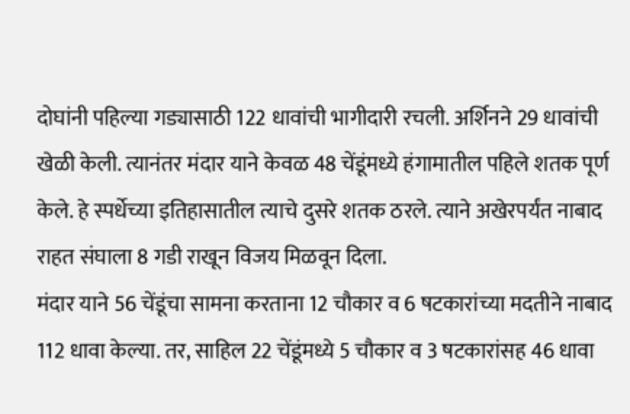दोघांनी पहिल्या गड्यासाठी 122 धावांची भागीदारी रचली. अर्शिनने 29 धावांची खेळी केली. त्यानंतर मंदार याने केवळ 48 चेंडूंमध्ये हंगामातील पहिले शतक पूर्ण केले. हे स्पर्धेच्या इतिहासातील त्याचे दुसरे शतक ठरले. त्याने अखेरपर्यंत नाबाद राहत संघाला 8 गडी राखून विजय मिळवून दिला.
मंदार याने 56 चेंडूंचा सामना करताना 12 चौकार व 6 षटकारांच्या मदतीने नाबाद 112 धावा केल्या. तर, साहिल 22 चेंडूंमध्ये 5 चौकार व 3 षटकारांसह 46 धावा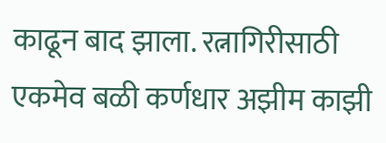काढून बाद झाला. रत्नागिरीसाठी एकमेव बळी कर्णधार अझीम काझी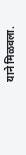याने मिळवला.